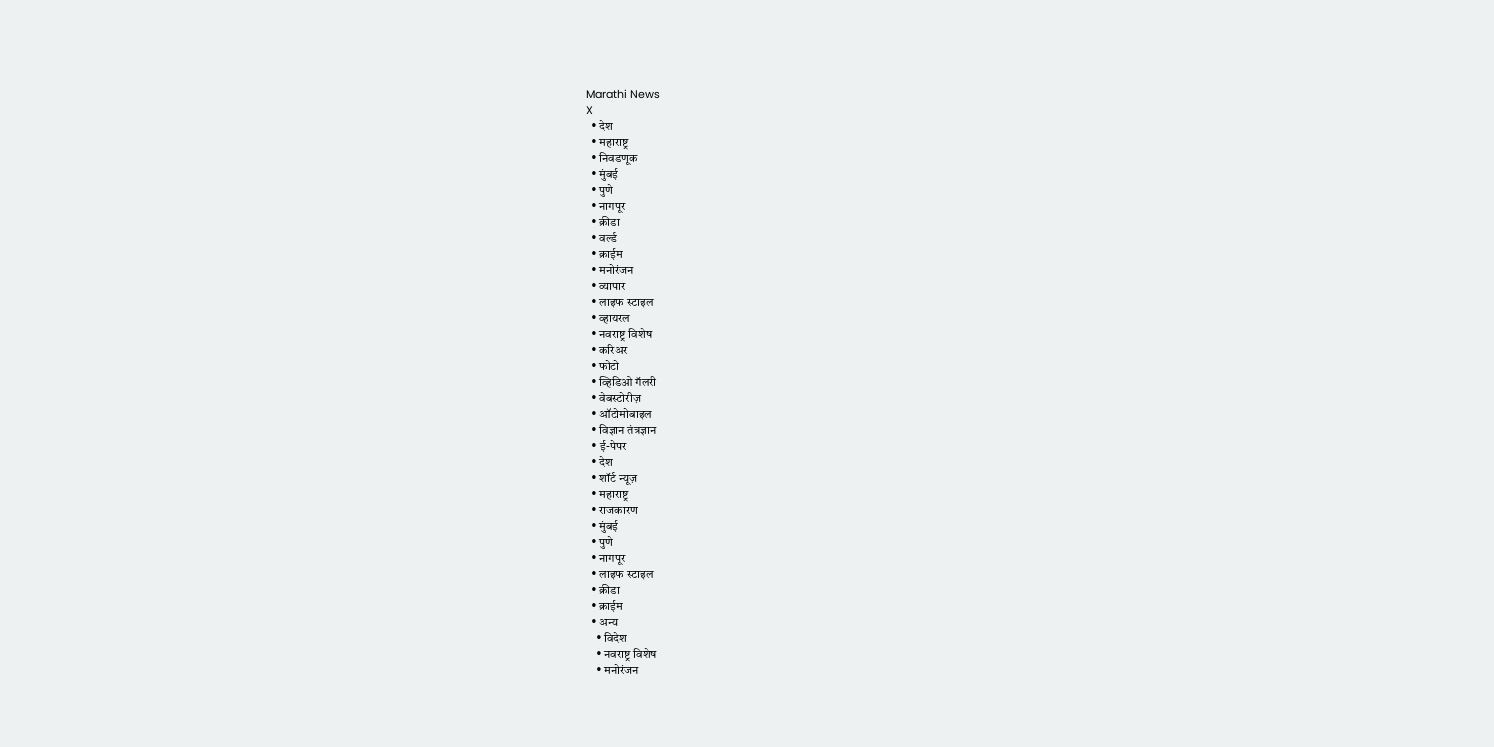Marathi News
X
  • देश
  • महाराष्ट्र
  • निवडणूक
  • मुंबई
  • पुणे
  • नागपूर
  • क्रीडा
  • वर्ल्ड
  • क्राईम
  • मनोरंजन
  • व्यापार
  • लाइफ स्टाइल
  • व्हायरल
  • नवराष्ट्र विशेष
  • करिअर
  • फोटो
  • व्हिडिओ गॅलरी
  • वेबस्टोरीज़
  • ऑटोमोबाइल
  • विज्ञान तंत्रज्ञान
  • ई-पेपर
  • देश
  • शॉर्ट न्यूज़
  • महाराष्ट्र
  • राजकारण
  • मुंबई
  • पुणे
  • नागपूर
  • लाइफ स्टाइल
  • क्रीडा
  • क्राईम
  • अन्य
    • विदेश
    • नवराष्ट्र विशेष
    • मनोरंजन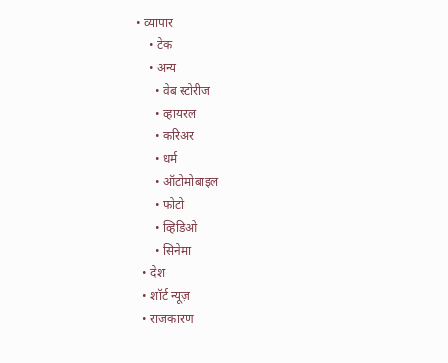• व्यापार
    • टेक
    • अन्य
      • वेब स्टोरीज
      • व्हायरल
      • करिअर
      • धर्म
      • ऑटोमोबाइल
      • फोटो
      • व्हिडिओ
      • सिनेमा
  • देश
  • शॉर्ट न्यूज़
  • राजकारण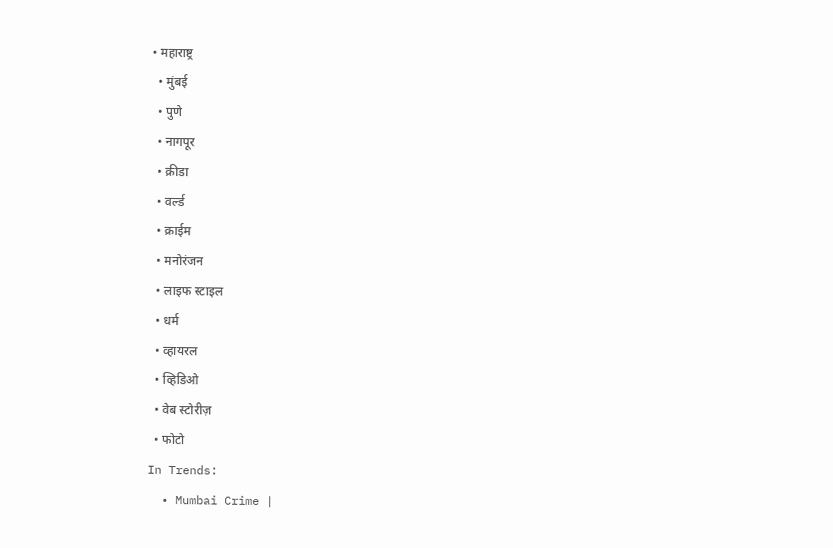• महाराष्ट्र
  • मुंबई
  • पुणे
  • नागपूर
  • क्रीडा
  • वर्ल्ड
  • क्राईम
  • मनोरंजन
  • लाइफ स्टाइल
  • धर्म
  • व्हायरल
  • व्हिडिओ
  • वेब स्टोरीज़
  • फोटो
In Trends:
  • Mumbai Crime |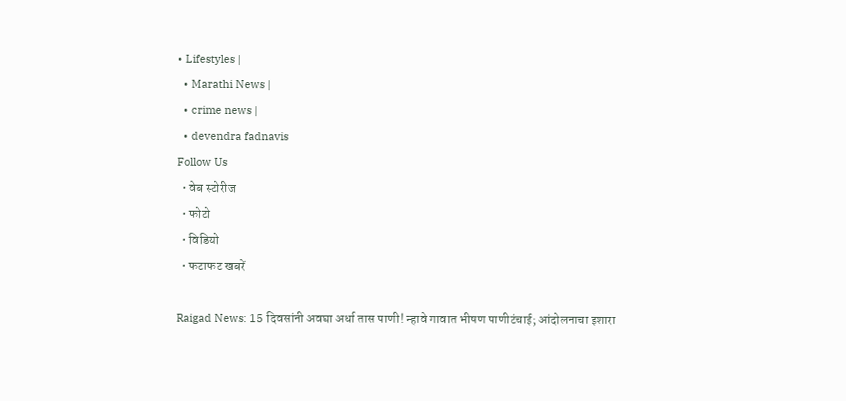• Lifestyles |
  • Marathi News |
  • crime news |
  • devendra fadnavis
Follow Us
  • वेब स्टोरीज
  • फोटो
  • विडियो
  • फटाफट खबरें

Raigad News: 15 दिवसांनी अवघा अर्धा तास पाणी! न्हावे गावात भीषण पाणीटंचाई; आंदोलनाचा इशारा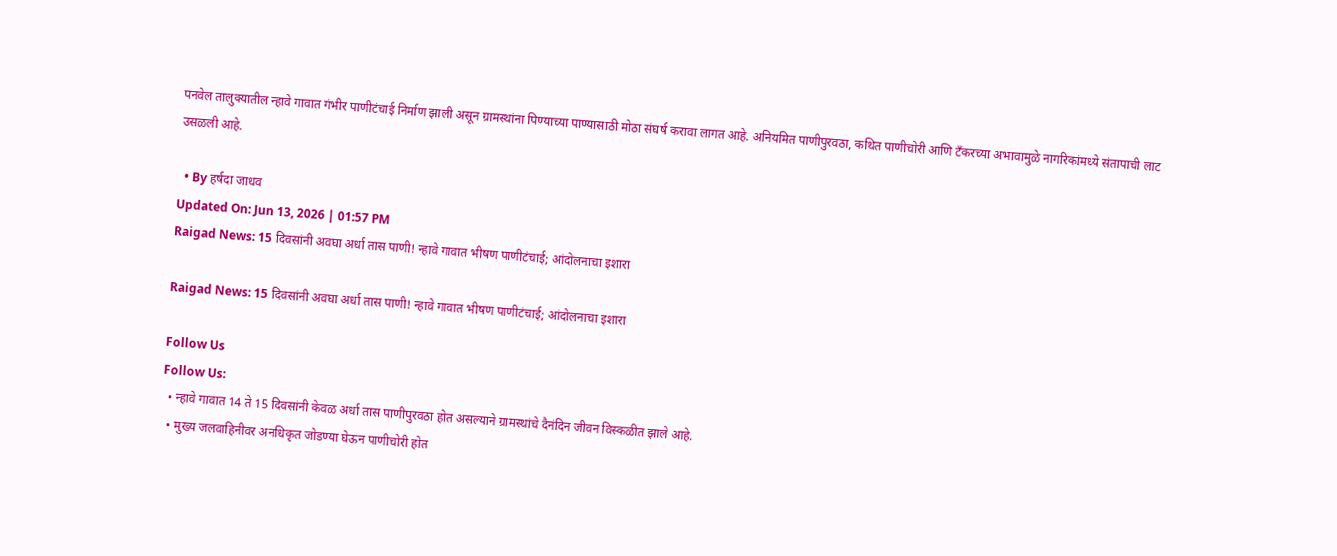पनवेल तालुक्यातील न्हावे गावात गंभीर पाणीटंचाई निर्माण झाली असून ग्रामस्थांना पिण्याच्या पाण्यासाठी मोठा संघर्ष करावा लागत आहे. अनियमित पाणीपुरवठा, कथित पाणीचोरी आणि टँकरच्या अभावामुळे नागरिकांमध्ये संतापाची लाट उसळली आहे.

  • By हर्षदा जाधव
Updated On: Jun 13, 2026 | 01:57 PM
Raigad News: 15 दिवसांनी अवघा अर्धा तास पाणी! न्हावे गावात भीषण पाणीटंचाई; आंदोलनाचा इशारा

Raigad News: 15 दिवसांनी अवघा अर्धा तास पाणी! न्हावे गावात भीषण पाणीटंचाई; आंदोलनाचा इशारा

Follow Us
Follow Us:
  • न्हावे गावात 14 ते 15 दिवसांनी केवळ अर्धा तास पाणीपुरवठा होत असल्याने ग्रामस्थांचे दैनंदिन जीवन विस्कळीत झाले आहे.
  • मुख्य जलवाहिनीवर अनधिकृत जोडण्या घेऊन पाणीचोरी होत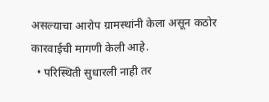असल्याचा आरोप ग्रामस्थांनी केला असून कठोर कारवाईची मागणी केली आहे.
  • परिस्थिती सुधारली नाही तर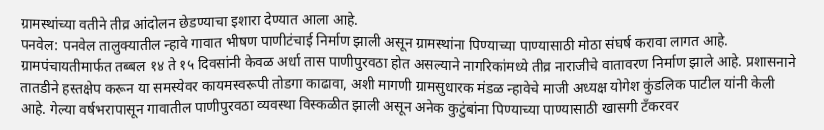ग्रामस्थांच्या वतीने तीव्र आंदोलन छेडण्याचा इशारा देण्यात आला आहे.
पनवेल: पनवेल तालुक्यातील न्हावे गावात भीषण पाणीटंचाई निर्माण झाली असून ग्रामस्थांना पिण्याच्या पाण्यासाठी मोठा संघर्ष करावा लागत आहे. ग्रामपंचायतीमार्फत तब्बल १४ ते १५ दिवसांनी केवळ अर्धा तास पाणीपुरवठा होत असल्याने नागरिकांमध्ये तीव्र नाराजीचे वातावरण निर्माण झाले आहे. प्रशासनाने तातडीने हस्तक्षेप करून या समस्येवर कायमस्वरूपी तोडगा काढावा, अशी मागणी ग्रामसुधारक मंडळ न्हावेचे माजी अध्यक्ष योगेश कुंडलिक पाटील यांनी केली आहे. गेल्या वर्षभरापासून गावातील पाणीपुरवठा व्यवस्था विस्कळीत झाली असून अनेक कुटुंबांना पिण्याच्या पाण्यासाठी खासगी टँकरवर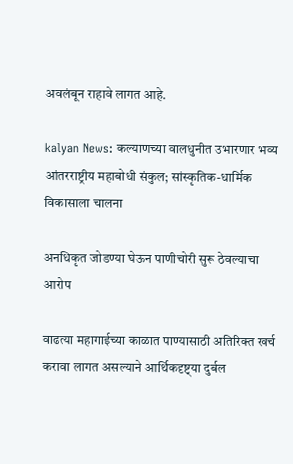अवलंबून राहावे लागत आहे.

kalyan News: कल्याणच्या वालधुनीत उभारणार भव्य आंतरराष्ट्रीय महाबोधी संकुल; सांस्कृतिक-धार्मिक विकासाला चालना

अनधिकृत जोडण्या घेऊन पाणीचोरी सुरू ठेवल्याचा आरोप

वाढत्या महागाईच्या काळात पाण्यासाठी अतिरिक्त खर्च करावा लागत असल्याने आर्थिकदृष्ट्‌या दुर्बल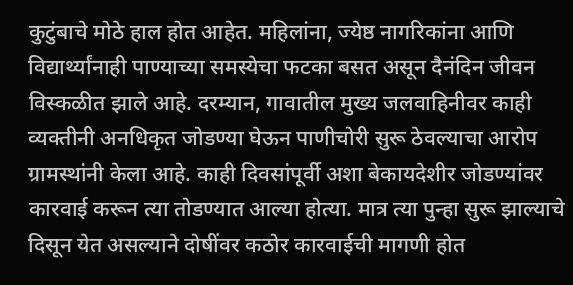कुटुंबाचे मोठे हाल होत आहेत. महिलांना, ज्येष्ठ नागरिकांना आणि विद्यार्थ्यांनाही पाण्याच्या समस्येचा फटका बसत असून दैनंदिन जीवन विस्कळीत झाले आहे. दरम्यान, गावातील मुख्य जलवाहिनीवर काही व्यक्तीनी अनधिकृत जोडण्या घेऊन पाणीचोरी सुरू ठेवल्याचा आरोप ग्रामस्थांनी केला आहे. काही दिवसांपूर्वी अशा बेकायदेशीर जोडण्यांवर कारवाई करून त्या तोडण्यात आल्या होत्या. मात्र त्या पुन्हा सुरू झाल्याचे दिसून येत असल्याने दोषींवर कठोर कारवाईची मागणी होत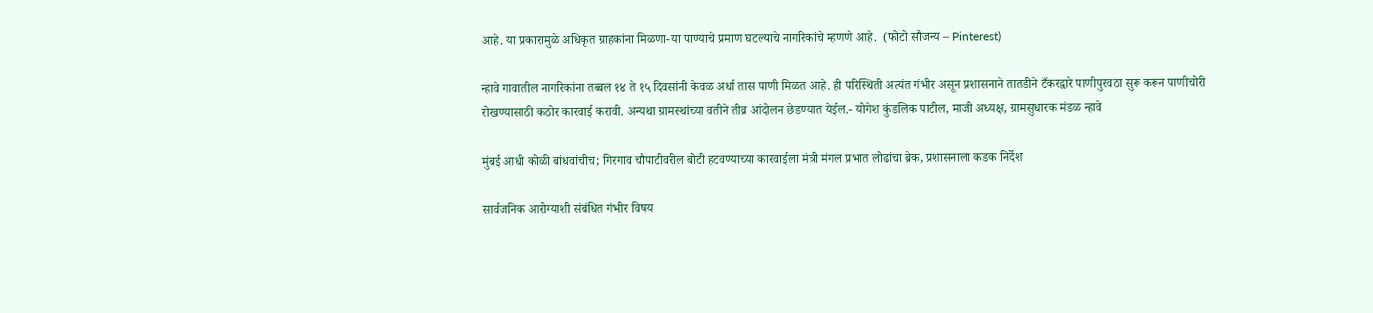आहे. या प्रकारामुळे अधिकृत ग्राहकांना मिळणा-या पाण्याचे प्रमाण घटल्याचे नागरिकांचे म्हणणे आहे.  (फोटो सौजन्य – Pinterest)

न्हावे गावातील नागरिकांना तब्बल १४ ते १५ दिवसांनी केवळ अर्धा तास पाणी मिळत आहे. ही परिस्थिती अत्यंत गंभीर असून प्रशासनाने तातडीने टँकरद्वारे पाणीपुरवठा सुरू करून पाणीचोरी रोखण्यासाठी कठोर कारवाई करावी. अन्यथा ग्रामस्थांच्या वतीने तीव्र आंदोलन छेडण्यात येईल.- योगेश कुंडलिक पाटील, माजी अध्यक्ष, ग्रामसुधारक मंडळ न्हावे

मुंबई आधी कोळी बांधवांचीच; गिरगाव चौपाटीवरील बोटी हटवण्याच्या कारवाईला मंत्री मंगल प्रभात लोढांचा ब्रेक, प्रशासनाला कडक निर्देश

सार्वजनिक आरोग्याशी संबंधित गंभीर विषय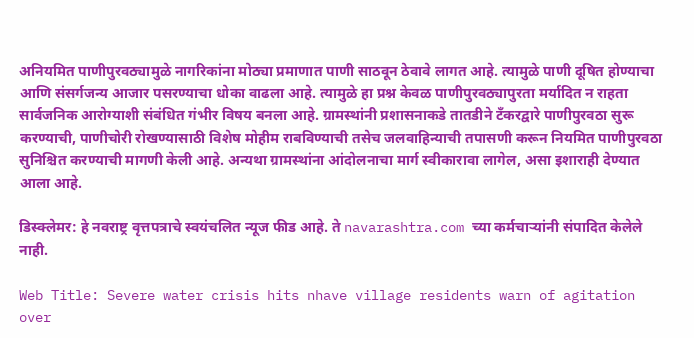अनियमित पाणीपुरवठ्यामुळे नागरिकांना मोठ्या प्रमाणात पाणी साठवून ठेवावे लागत आहे. त्यामुळे पाणी दूषित होण्याचा आणि संसर्गजन्य आजार पसरण्याचा धोका वाढला आहे. त्यामुळे हा प्रश्न केवळ पाणीपुरवठ्यापुरता मर्यादित न राहता सार्वजनिक आरोग्याशी संबंधित गंभीर विषय बनला आहे. ग्रामस्थांनी प्रशासनाकडे तातडीने टँकरद्वारे पाणीपुरवठा सुरू करण्याची, पाणीचोरी रोखण्यासाठी विशेष मोहीम राबविण्याची तसेच जलवाहिन्याची तपासणी करून नियमित पाणीपुरवठा सुनिश्चित करण्याची मागणी केली आहे. अन्यथा ग्रामस्थांना आंदोलनाचा मार्ग स्वीकारावा लागेल, असा इशाराही देण्यात आला आहे.

डिस्क्लेमर: हे नवराष्ट्र वृत्तपत्राचे स्वयंचलित न्यूज फीड आहे. ते navarashtra.com च्या कर्मचार्‍यांनी संपादित केलेले नाही.

Web Title: Severe water crisis hits nhave village residents warn of agitation over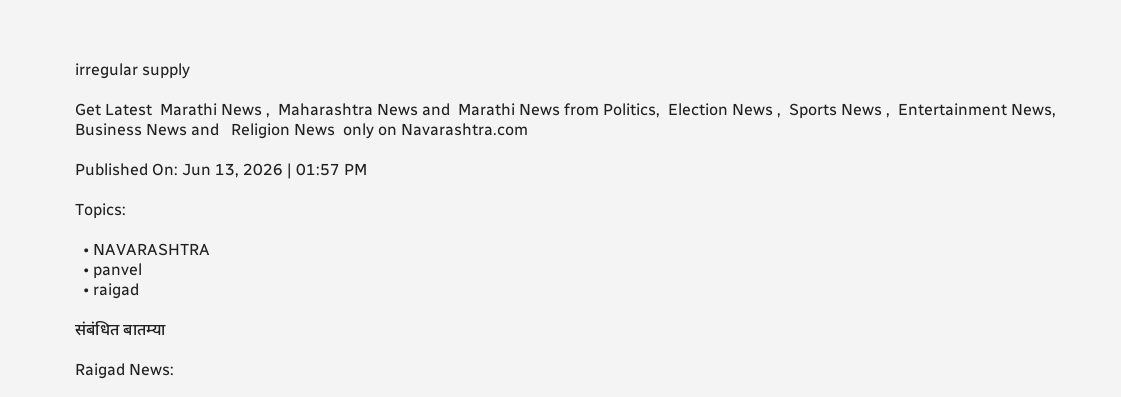irregular supply

Get Latest  Marathi News ,  Maharashtra News and  Marathi News from Politics,  Election News ,  Sports News ,  Entertainment News,  Business News and   Religion News  only on Navarashtra.com

Published On: Jun 13, 2026 | 01:57 PM

Topics:

  • NAVARASHTRA
  • panvel
  • raigad

संबंधित बातम्या

Raigad News: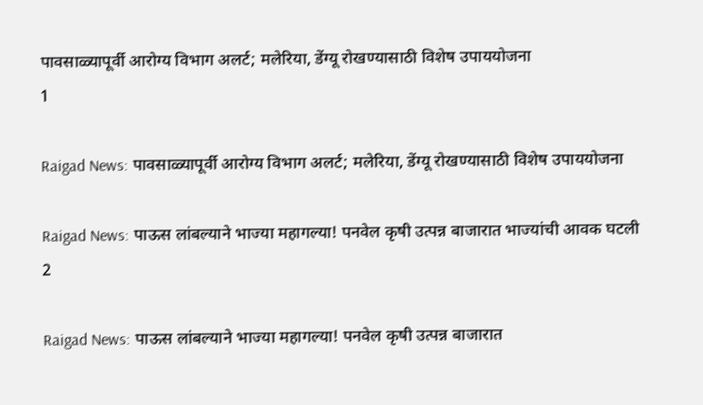पावसाळ्यापूर्वी आरोग्य विभाग अलर्ट; मलेरिया, डेंग्यू रोखण्यासाठी विशेष उपाययोजना
1

Raigad News: पावसाळ्यापूर्वी आरोग्य विभाग अलर्ट; मलेरिया, डेंग्यू रोखण्यासाठी विशेष उपाययोजना

Raigad News: पाऊस लांबल्याने भाज्या महागल्या! पनवेल कृषी उत्पन्न बाजारात भाज्यांची आवक घटली
2

Raigad News: पाऊस लांबल्याने भाज्या महागल्या! पनवेल कृषी उत्पन्न बाजारात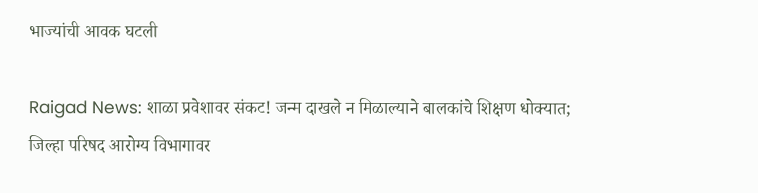भाज्यांची आवक घटली

Raigad News: शाळा प्रवेशावर संकट! जन्म दाखले न मिळाल्याने बालकांचे शिक्षण धोक्यात; जिल्हा परिषद आरोग्य विभागावर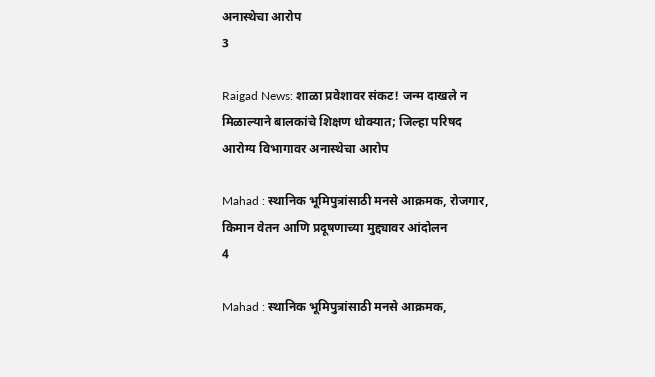अनास्थेचा आरोप
3

Raigad News: शाळा प्रवेशावर संकट! जन्म दाखले न मिळाल्याने बालकांचे शिक्षण धोक्यात; जिल्हा परिषद आरोग्य विभागावर अनास्थेचा आरोप

Mahad : स्थानिक भूमिपुत्रांसाठी मनसे आक्रमक, रोजगार, किमान वेतन आणि प्रदूषणाच्या मुद्द्यावर आंदोलन
4

Mahad : स्थानिक भूमिपुत्रांसाठी मनसे आक्रमक,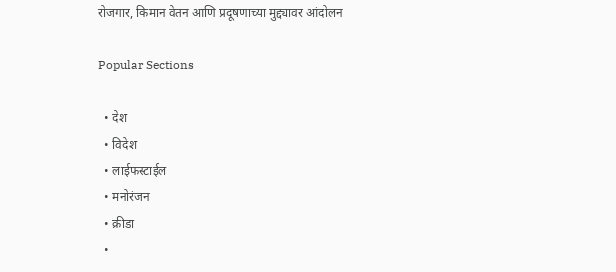रोजगार, किमान वेतन आणि प्रदूषणाच्या मुद्द्यावर आंदोलन

Popular Sections

  • देश
  • विदेश
  • लाईफस्टाईल
  • मनोरंजन
  • क्रीडा
  •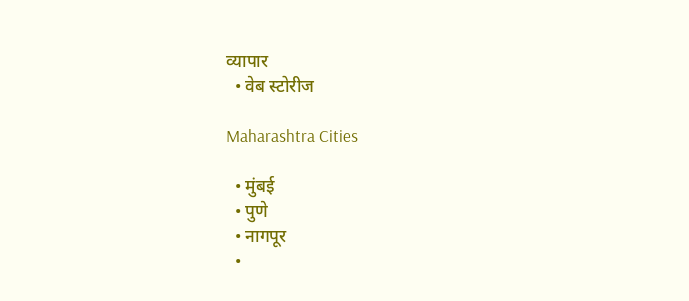व्यापार
  • वेब स्टोरीज

Maharashtra Cities

  • मुंबई
  • पुणे
  • नागपूर
  •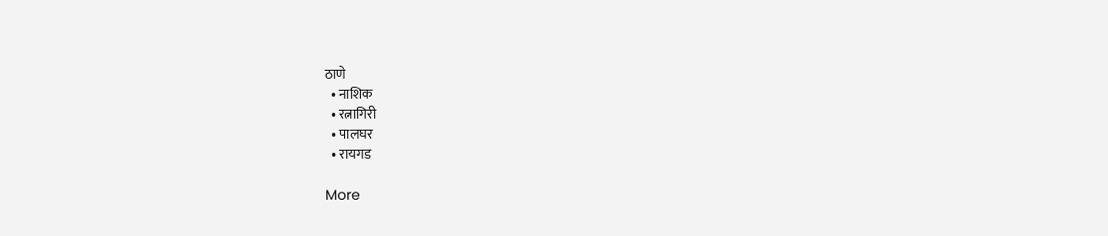ठाणे
  • नाशिक
  • रत्नागिरी
  • पालघर
  • रायगड

More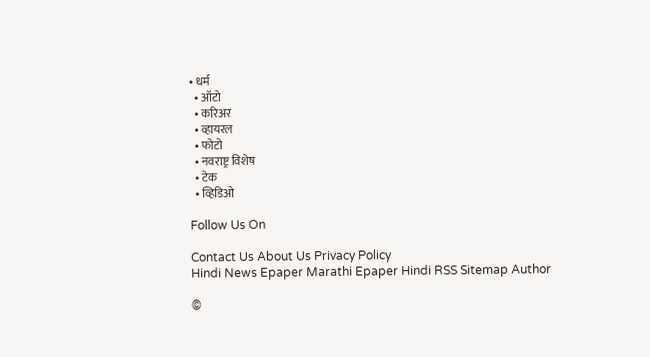• धर्म
  • ऑटो
  • करिअर
  • व्हायरल
  • फोटो
  • नवराष्ट्र विशेष
  • टेक
  • व्हिडिओ

Follow Us On

Contact Us About Us Privacy Policy
Hindi News Epaper Marathi Epaper Hindi RSS Sitemap Author

©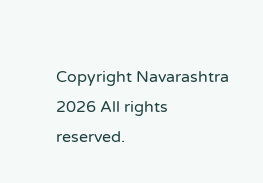Copyright Navarashtra 2026 All rights reserved.